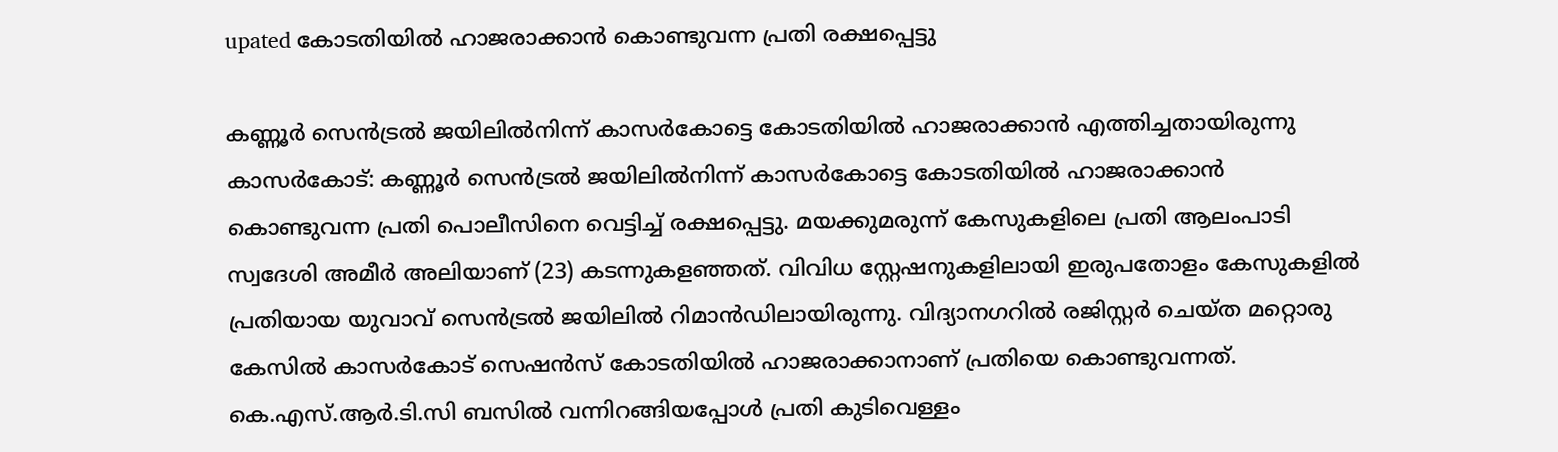upated കോടതിയിൽ ഹാജരാക്കാൻ കൊണ്ടുവന്ന പ്രതി രക്ഷപ്പെട്ടു

കണ്ണൂർ സെൻട്രൽ ജയിലിൽനിന്ന് കാസർകോട്ടെ കോടതിയിൽ ഹാജരാക്കാൻ എത്തിച്ചതായിരുന്നു കാസർകോട്: കണ്ണൂർ സെൻട്രൽ ജയിലിൽനിന്ന് കാസർകോട്ടെ കോടതിയിൽ ഹാജരാക്കാൻ കൊണ്ടുവന്ന പ്രതി പൊലീസിനെ വെട്ടിച്ച് രക്ഷപ്പെട്ടു. മയക്കുമരുന്ന് കേസുകളിലെ പ്രതി ആലംപാടി സ്വദേശി അമീർ അലിയാണ് (23) കടന്നുകളഞ്ഞത്. വിവിധ സ്റ്റേഷനുകളിലായി ഇരുപതോളം കേസുകളിൽ പ്രതിയായ യുവാവ് സെൻട്രൽ ജയിലിൽ റിമാൻഡിലായിരുന്നു. വിദ്യാനഗറിൽ രജിസ്റ്റർ ചെയ്ത മറ്റൊരു കേസിൽ കാസർകോട് സെഷൻസ് കോടതിയിൽ ഹാജരാക്കാനാണ് പ്രതിയെ കൊണ്ടുവന്നത്. കെ.എസ്.ആർ.ടി.സി ബസിൽ വന്നിറങ്ങിയപ്പോൾ പ്രതി കുടിവെള്ളം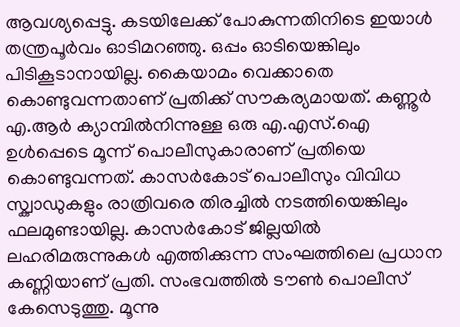ആവശ്യപ്പെട്ടു. കടയിലേക്ക് പോകുന്നതിനിടെ ഇയാൾ തന്ത്രപൂർവം ഓടിമറഞ്ഞു. ഒപ്പം ഓടിയെങ്കിലും പിടികൂടാനായില്ല. കൈയാമം വെക്കാതെ കൊണ്ടുവന്നതാണ് പ്രതിക്ക് സൗകര്യമായത്. കണ്ണൂർ എ.ആർ ക്യാമ്പിൽനിന്നുള്ള ഒരു എ.എസ്.ഐ ഉൾപ്പെടെ മൂന്ന് പൊലീസുകാരാണ് പ്രതിയെ കൊണ്ടുവന്നത്. കാസർകോട് പൊലീസും വിവിധ സ്ക്വാഡുകളും രാത്രിവരെ തിരച്ചിൽ നടത്തിയെങ്കിലും ഫലമുണ്ടായില്ല. കാസർകോട് ജില്ലയിൽ ലഹരിമരുന്നുകൾ എത്തിക്കുന്ന സംഘത്തിലെ പ്രധാന കണ്ണിയാണ് പ്രതി. സംഭവത്തിൽ ടൗൺ പൊലീസ് കേസെടുത്തു. മൂന്നു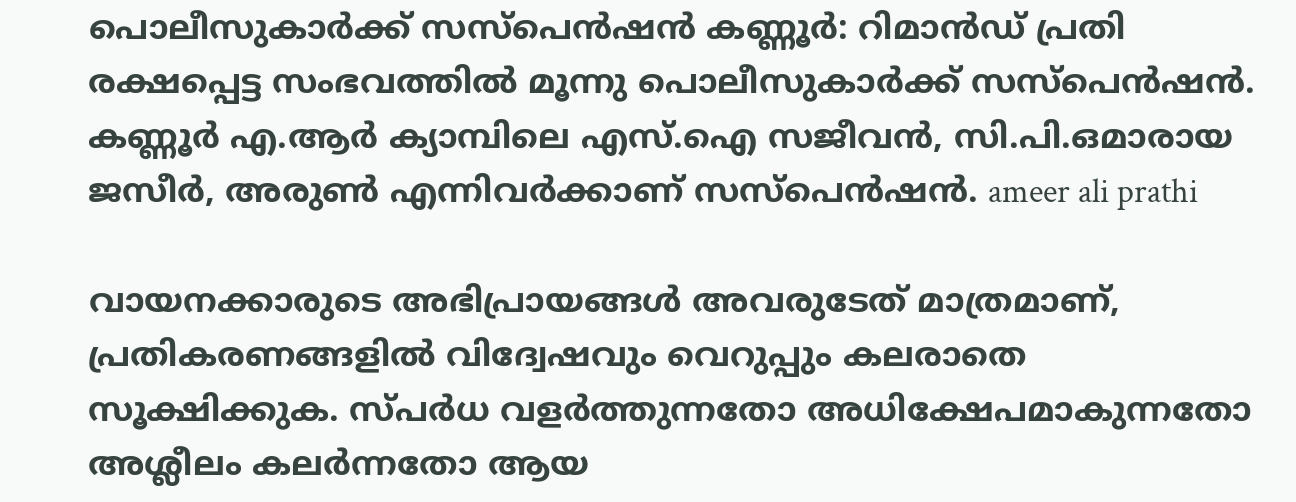പൊലീസുകാർക്ക് സസ്പെൻഷൻ കണ്ണൂർ: റിമാൻഡ് പ്രതി രക്ഷപ്പെട്ട സംഭവത്തിൽ മൂന്നു പൊലീസുകാർക്ക് സസ്പെൻഷൻ. കണ്ണൂർ എ.ആർ ക്യാമ്പിലെ എസ്.ഐ സജീവൻ, സി.പി.ഒമാരായ ജസീർ, അരുൺ എന്നിവർക്കാണ് സസ്പെൻഷൻ. ameer ali prathi

വായനക്കാരുടെ അഭിപ്രായങ്ങള്‍ അവരുടേത് മാത്രമാണ്, പ്രതികരണങ്ങളിൽ വിദ്വേഷവും വെറുപ്പും കലരാതെ സൂക്ഷിക്കുക. സ്പർധ വളർത്തുന്നതോ അധിക്ഷേപമാകുന്നതോ അശ്ലീലം കലർന്നതോ ആയ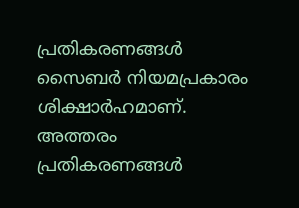പ്രതികരണങ്ങൾ സൈബർ നിയമപ്രകാരം ശിക്ഷാർഹമാണ്. അത്തരം പ്രതികരണങ്ങൾ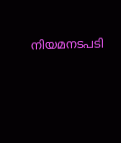നിയമനടപടി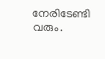നേരിടേണ്ടി വരും.